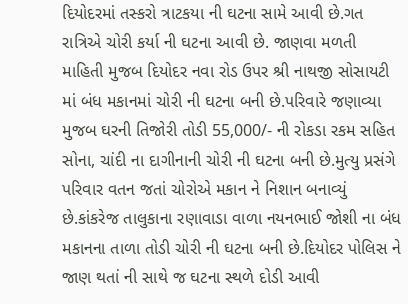દિયોદરમાં તસ્કરો ત્રાટકયા ની ઘટના સામે આવી છે.ગત રાત્રિએ ચોરી કર્યા ની ઘટના આવી છે. જાણવા મળતી માહિતી મુજબ દિયોદર નવા રોડ ઉપર શ્રી નાથજી સોસાયટી માં બંધ મકાનમાં ચોરી ની ઘટના બની છે.પરિવારે જણાવ્યા મુજબ ઘરની તિજોરી તોડી 55,000/- ની રોકડા રકમ સહિત સોના, ચાંદી ના દાગીનાની ચોરી ની ઘટના બની છે.મુત્યુ પ્રસંગે પરિવાર વતન જતાં ચોરોએ મકાન ને નિશાન બનાવ્યું છે.કાંકરેજ તાલુકાના રણાવાડા વાળા નયનભાઈ જોશી ના બંધ મકાનના તાળા તોડી ચોરી ની ઘટના બની છે.દિયોદર પોલિસ ને જાણ થતાં ની સાથે જ ઘટના સ્થળે દોડી આવી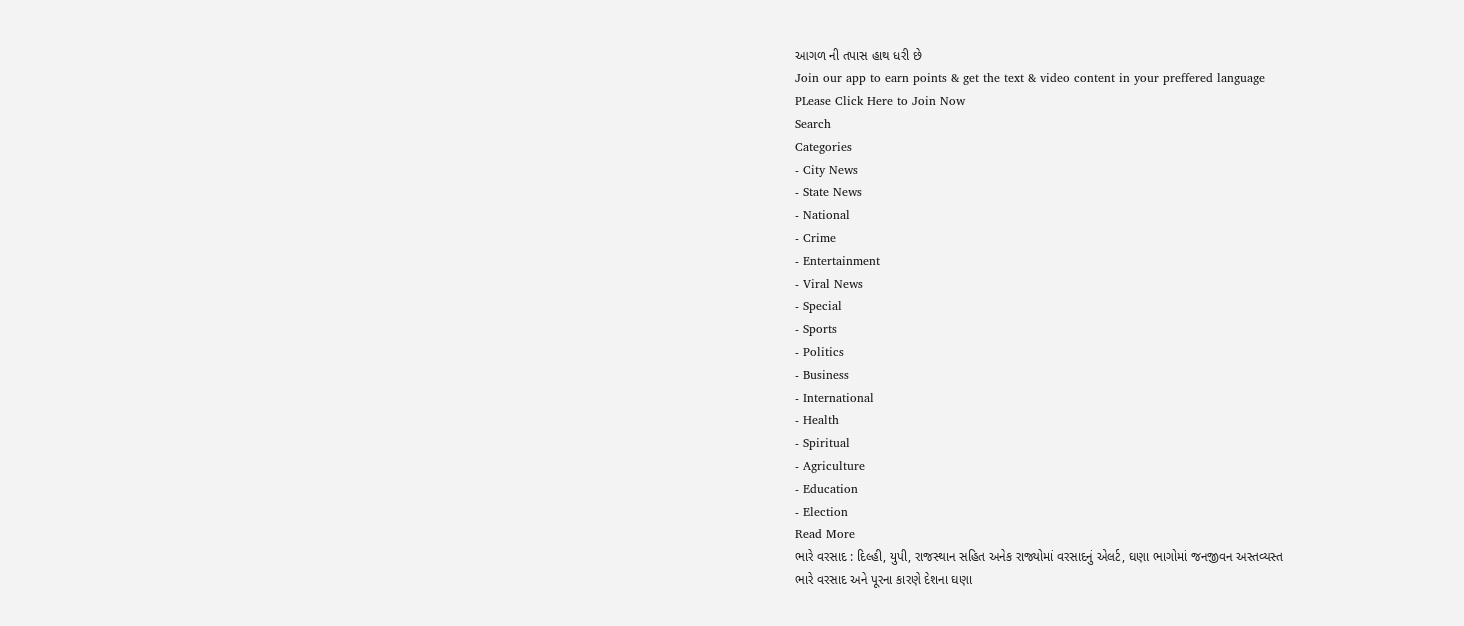આગળ ની તપાસ હાથ ધરી છે
Join our app to earn points & get the text & video content in your preffered language
PLease Click Here to Join Now
Search
Categories
- City News
- State News
- National
- Crime
- Entertainment
- Viral News
- Special
- Sports
- Politics
- Business
- International
- Health
- Spiritual
- Agriculture
- Education
- Election
Read More
ભારે વરસાદ : દિલ્હી, યુપી, રાજસ્થાન સહિત અનેક રાજ્યોમાં વરસાદનું એલર્ટ, ઘણા ભાગોમાં જનજીવન અસ્તવ્યસ્ત
ભારે વરસાદ અને પૂરના કારણે દેશના ઘણા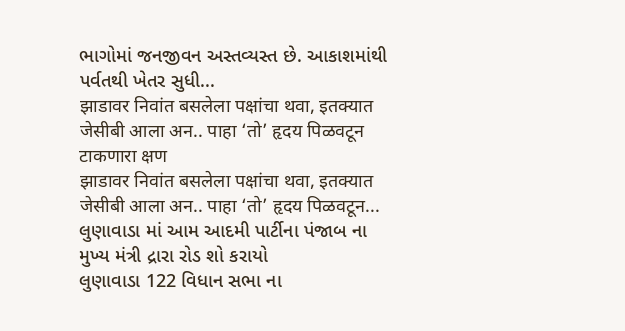ભાગોમાં જનજીવન અસ્તવ્યસ્ત છે. આકાશમાંથી પર્વતથી ખેતર સુધી...
झाडावर निवांत बसलेला पक्षांचा थवा, इतक्यात जेसीबी आला अन.. पाहा ‘तो’ हृदय पिळवटून टाकणारा क्षण
झाडावर निवांत बसलेला पक्षांचा थवा, इतक्यात जेसीबी आला अन.. पाहा ‘तो’ हृदय पिळवटून...
લુણાવાડા માં આમ આદમી પાર્ટીના પંજાબ ના મુખ્ય મંત્રી દ્રારા રોડ શો કરાયો
લુણાવાડા 122 વિધાન સભા ના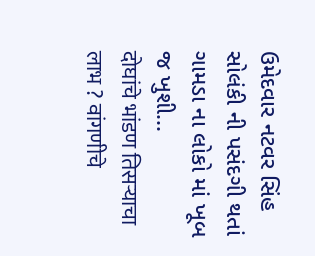ઉમેદવાર નટવર સિંહ સોલંકી ની પસંદગી થતાં ગામડા ના લોકો માં ખૂબ જ ખુશી...
दोघांचे भांडण तिसऱ्याचा लाभ ? वांगणीचे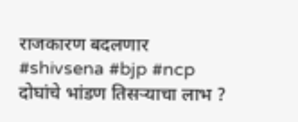राजकारण बदलणार #shivsena #bjp #ncp
दोघांचे भांडण तिसऱ्याचा लाभ ?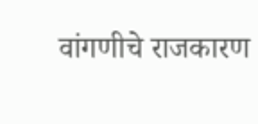वांगणीचे राजकारण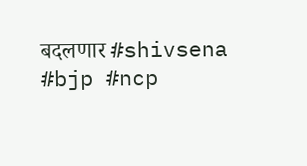बदलणार #shivsena #bjp #ncp